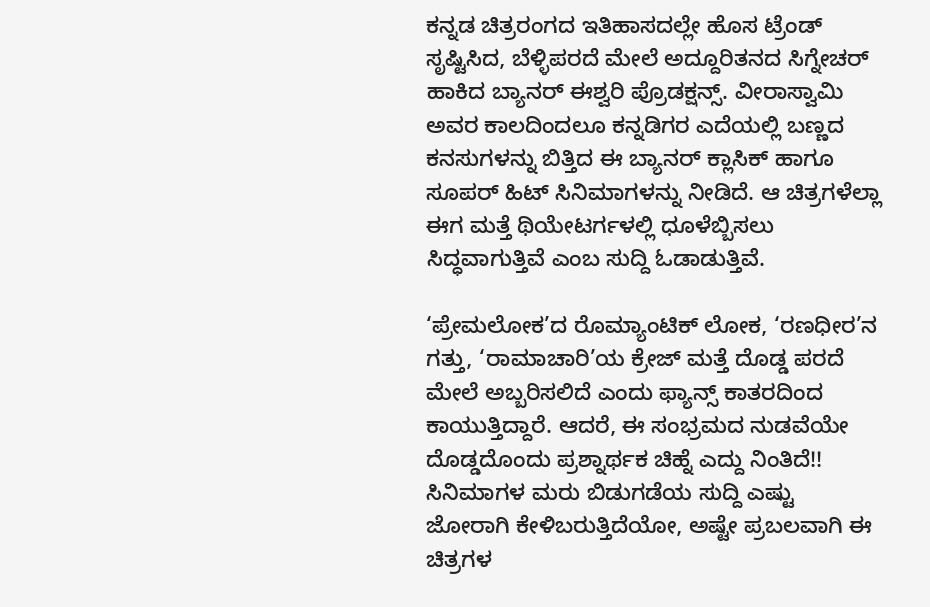ಕನ್ನಡ ಚಿತ್ರರಂಗದ ಇತಿಹಾಸದಲ್ಲೇ ಹೊಸ ಟ್ರೆಂಡ್ ಸೃಷ್ಟಿಸಿದ, ಬೆಳ್ಳಿಪರದೆ ಮೇಲೆ ಅದ್ದೂರಿತನದ ಸಿಗ್ನೇಚರ್ ಹಾಕಿದ ಬ್ಯಾನರ್ ಈಶ್ವರಿ ಪ್ರೊಡಕ್ಷನ್ಸ್. ವೀರಾಸ್ವಾಮಿ ಅವರ ಕಾಲದಿಂದಲೂ ಕನ್ನಡಿಗರ ಎದೆಯಲ್ಲಿ ಬಣ್ಣದ ಕನಸುಗಳನ್ನು ಬಿತ್ತಿದ ಈ ಬ್ಯಾನರ್ ಕ್ಲಾಸಿಕ್ ಹಾಗೂ ಸೂಪರ್ ಹಿಟ್ ಸಿನಿಮಾಗಳನ್ನು ನೀಡಿದೆ. ಆ ಚಿತ್ರಗಳೆಲ್ಲಾ ಈಗ ಮತ್ತೆ ಥಿಯೇಟರ್ಗಳಲ್ಲಿ ಧೂಳೆಬ್ಬಿಸಲು ಸಿದ್ಧವಾಗುತ್ತಿವೆ ಎಂಬ ಸುದ್ದಿ ಓಡಾಡುತ್ತಿವೆ.

‘ಪ್ರೇಮಲೋಕ’ದ ರೊಮ್ಯಾಂಟಿಕ್ ಲೋಕ, ‘ರಣಧೀರ’ನ ಗತ್ತು, ‘ರಾಮಾಚಾರಿ’ಯ ಕ್ರೇಜ್ ಮತ್ತೆ ದೊಡ್ಡ ಪರದೆ ಮೇಲೆ ಅಬ್ಬರಿಸಲಿದೆ ಎಂದು ಫ್ಯಾನ್ಸ್ ಕಾತರದಿಂದ ಕಾಯುತ್ತಿದ್ದಾರೆ. ಆದರೆ, ಈ ಸಂಭ್ರಮದ ನುಡವೆಯೇ ದೊಡ್ಡದೊಂದು ಪ್ರಶ್ನಾರ್ಥಕ ಚಿಹ್ನೆ ಎದ್ದು ನಿಂತಿದೆ!!
ಸಿನಿಮಾಗಳ ಮರು ಬಿಡುಗಡೆಯ ಸುದ್ದಿ ಎಷ್ಟು ಜೋರಾಗಿ ಕೇಳಿಬರುತ್ತಿದೆಯೋ, ಅಷ್ಟೇ ಪ್ರಬಲವಾಗಿ ಈ ಚಿತ್ರಗಳ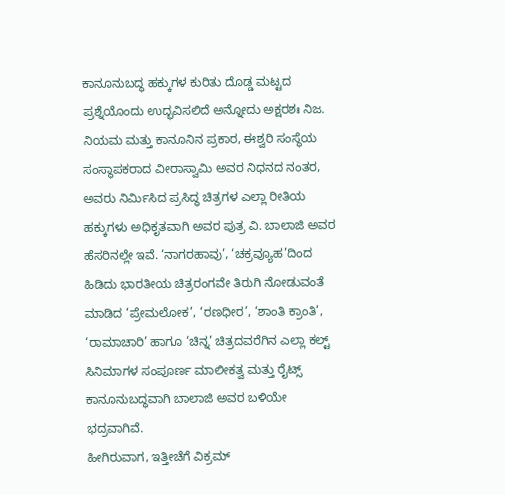ಕಾನೂನುಬದ್ಧ ಹಕ್ಕುಗಳ ಕುರಿತು ದೊಡ್ಡ ಮಟ್ಟದ ಪ್ರಶ್ನೆಯೊಂದು ಉದ್ಭವಿಸಲಿದೆ ಅನ್ನೋದು ಅಕ್ಷರಶಃ ನಿಜ. ನಿಯಮ ಮತ್ತು ಕಾನೂನಿನ ಪ್ರಕಾರ, ಈಶ್ವರಿ ಸಂಸ್ಥೆಯ ಸಂಸ್ಥಾಪಕರಾದ ವೀರಾಸ್ವಾಮಿ ಅವರ ನಿಧನದ ನಂತರ, ಅವರು ನಿರ್ಮಿಸಿದ ಪ್ರಸಿದ್ಧ ಚಿತ್ರಗಳ ಎಲ್ಲಾ ರೀತಿಯ ಹಕ್ಕುಗಳು ಅಧಿಕೃತವಾಗಿ ಅವರ ಪುತ್ರ ವಿ. ಬಾಲಾಜಿ ಅವರ ಹೆಸರಿನಲ್ಲೇ ಇವೆ. ‘ನಾಗರಹಾವು’, ‘ಚಕ್ರವ್ಯೂಹ’ದಿಂದ ಹಿಡಿದು ಭಾರತೀಯ ಚಿತ್ರರಂಗವೇ ತಿರುಗಿ ನೋಡುವಂತೆ ಮಾಡಿದ ‘ಪ್ರೇಮಲೋಕ’, ‘ರಣಧೀರ’, ‘ಶಾಂತಿ ಕ್ರಾಂತಿ’, ‘ರಾಮಾಚಾರಿ’ ಹಾಗೂ ‘ಚಿನ್ನ’ ಚಿತ್ರದವರೆಗಿನ ಎಲ್ಲಾ ಕಲ್ಟ್ ಸಿನಿಮಾಗಳ ಸಂಪೂರ್ಣ ಮಾಲೀಕತ್ವ ಮತ್ತು ರೈಟ್ಸ್ ಕಾನೂನುಬದ್ಧವಾಗಿ ಬಾಲಾಜಿ ಅವರ ಬಳಿಯೇ ಭದ್ರವಾಗಿವೆ.
ಹೀಗಿರುವಾಗ, ಇತ್ತೀಚೆಗೆ ವಿಕ್ರಮ್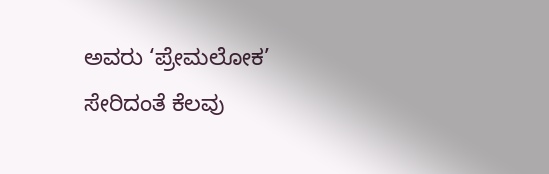ಅವರು ‘ಪ್ರೇಮಲೋಕ’ ಸೇರಿದಂತೆ ಕೆಲವು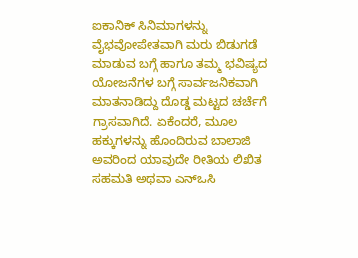ಐಕಾನಿಕ್ ಸಿನಿಮಾಗಳನ್ನು ವೈಭವೋಪೇತವಾಗಿ ಮರು ಬಿಡುಗಡೆ ಮಾಡುವ ಬಗ್ಗೆ ಹಾಗೂ ತಮ್ಮ ಭವಿಷ್ಯದ ಯೋಜನೆಗಳ ಬಗ್ಗೆ ಸಾರ್ವಜನಿಕವಾಗಿ ಮಾತನಾಡಿದ್ದು ದೊಡ್ಡ ಮಟ್ಟದ ಚರ್ಚೆಗೆ ಗ್ರಾಸವಾಗಿದೆ. ಏಕೆಂದರೆ, ಮೂಲ ಹಕ್ಕುಗಳನ್ನು ಹೊಂದಿರುವ ಬಾಲಾಜಿ ಅವರಿಂದ ಯಾವುದೇ ರೀತಿಯ ಲಿಖಿತ ಸಹಮತಿ ಅಥವಾ ಎನ್ಒಸಿ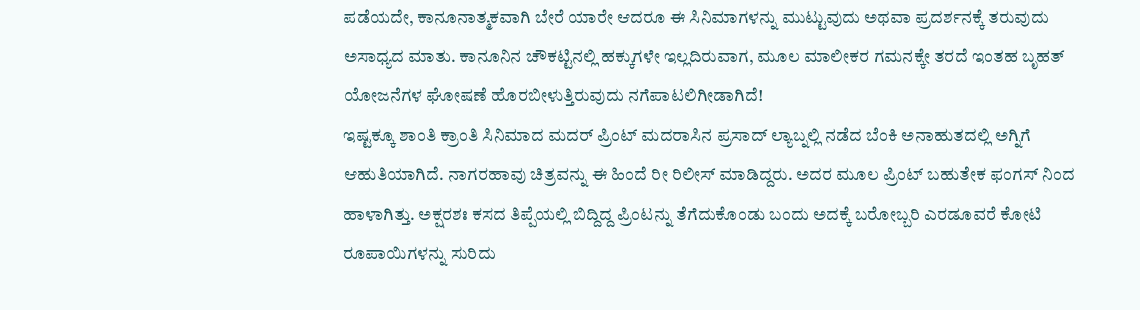ಪಡೆಯದೇ, ಕಾನೂನಾತ್ಮಕವಾಗಿ ಬೇರೆ ಯಾರೇ ಆದರೂ ಈ ಸಿನಿಮಾಗಳನ್ನು ಮುಟ್ಟುವುದು ಅಥವಾ ಪ್ರದರ್ಶನಕ್ಕೆ ತರುವುದು ಅಸಾಧ್ಯದ ಮಾತು. ಕಾನೂನಿನ ಚೌಕಟ್ಟಿನಲ್ಲಿ ಹಕ್ಕುಗಳೇ ಇಲ್ಲದಿರುವಾಗ, ಮೂಲ ಮಾಲೀಕರ ಗಮನಕ್ಕೇ ತರದೆ ಇಂತಹ ಬೃಹತ್ ಯೋಜನೆಗಳ ಘೋಷಣೆ ಹೊರಬೀಳುತ್ತಿರುವುದು ನಗೆಪಾಟಲಿಗೀಡಾಗಿದೆ!
ಇಷ್ಟಕ್ಕೂ ಶಾಂತಿ ಕ್ರಾಂತಿ ಸಿನಿಮಾದ ಮದರ್ ಪ್ರಿಂಟ್ ಮದರಾಸಿನ ಪ್ರಸಾದ್ ಲ್ಯಾಬ್ನಲ್ಲಿ ನಡೆದ ಬೆಂಕಿ ಅನಾಹುತದಲ್ಲಿ ಅಗ್ನಿಗೆ ಆಹುತಿಯಾಗಿದೆ. ನಾಗರಹಾವು ಚಿತ್ರವನ್ನು ಈ ಹಿಂದೆ ರೀ ರಿಲೀಸ್ ಮಾಡಿದ್ದರು. ಅದರ ಮೂಲ ಪ್ರಿಂಟ್ ಬಹುತೇಕ ಫಂಗಸ್ ನಿಂದ ಹಾಳಾಗಿತ್ತು. ಅಕ್ಷರಶಃ ಕಸದ ತಿಪ್ಪೆಯಲ್ಲಿ ಬಿದ್ದಿದ್ದ ಪ್ರಿಂಟನ್ನು ತೆಗೆದುಕೊಂಡು ಬಂದು ಅದಕ್ಕೆ ಬರೋಬ್ಬರಿ ಎರಡೂವರೆ ಕೋಟಿ ರೂಪಾಯಿಗಳನ್ನು ಸುರಿದು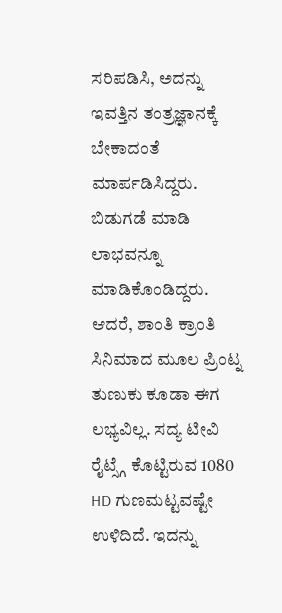ಸರಿಪಡಿಸಿ, ಅದನ್ನು ಇವತ್ತಿನ ತಂತ್ರಜ್ಞಾನಕ್ಕೆ ಬೇಕಾದಂತೆ ಮಾರ್ಪಡಿಸಿದ್ದರು. ಬಿಡುಗಡೆ ಮಾಡಿ ಲಾಭವನ್ನೂ ಮಾಡಿಕೊಂಡಿದ್ದರು. ಆದರೆ, ಶಾಂತಿ ಕ್ರಾಂತಿ ಸಿನಿಮಾದ ಮೂಲ ಪ್ರಿಂಟ್ನ ತುಣುಕು ಕೂಡಾ ಈಗ ಲಭ್ಯವಿಲ್ಲ. ಸದ್ಯ ಟೀವಿ ರೈಟ್ಸ್ಗೆ ಕೊಟ್ಟಿರುವ 1080 HD ಗುಣಮಟ್ಟವಷ್ಟೇ ಉಳಿದಿದೆ. ಇದನ್ನು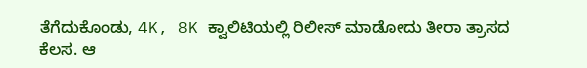ತೆಗೆದುಕೊಂಡು, 4K, 8K ಕ್ವಾಲಿಟಿಯಲ್ಲಿ ರಿಲೀಸ್ ಮಾಡೋದು ತೀರಾ ತ್ರಾಸದ ಕೆಲಸ. ಆ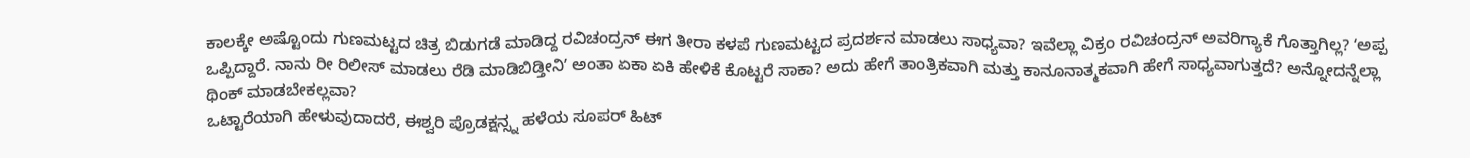ಕಾಲಕ್ಕೇ ಅಷ್ಟೊಂದು ಗುಣಮಟ್ಟದ ಚಿತ್ರ ಬಿಡುಗಡೆ ಮಾಡಿದ್ದ ರವಿಚಂದ್ರನ್ ಈಗ ತೀರಾ ಕಳಪೆ ಗುಣಮಟ್ಟದ ಪ್ರದರ್ಶನ ಮಾಡಲು ಸಾಧ್ಯವಾ? ಇವೆಲ್ಲಾ ವಿಕ್ರಂ ರವಿಚಂದ್ರನ್ ಅವರಿಗ್ಯಾಕೆ ಗೊತ್ತಾಗಿಲ್ಲ? ʻಅಪ್ಪ ಒಪ್ಪಿದ್ದಾರೆ. ನಾನು ರೀ ರಿಲೀಸ್ ಮಾಡಲು ರೆಡಿ ಮಾಡಿಬಿಡ್ತೀನಿʼ ಅಂತಾ ಏಕಾ ಏಕಿ ಹೇಳಿಕೆ ಕೊಟ್ಟರೆ ಸಾಕಾ? ಅದು ಹೇಗೆ ತಾಂತ್ರಿಕವಾಗಿ ಮತ್ತು ಕಾನೂನಾತ್ಮಕವಾಗಿ ಹೇಗೆ ಸಾಧ್ಯವಾಗುತ್ತದೆ? ಅನ್ನೋದನ್ನೆಲ್ಲಾ ಥಿಂಕ್ ಮಾಡಬೇಕಲ್ಲವಾ?
ಒಟ್ಟಾರೆಯಾಗಿ ಹೇಳುವುದಾದರೆ, ಈಶ್ವರಿ ಪ್ರೊಡಕ್ಷನ್ಸ್ನ ಹಳೆಯ ಸೂಪರ್ ಹಿಟ್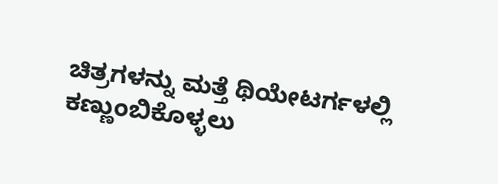ಚಿತ್ರಗಳನ್ನು ಮತ್ತೆ ಥಿಯೇಟರ್ಗಳಲ್ಲಿ ಕಣ್ಣುಂಬಿಕೊಳ್ಳಲು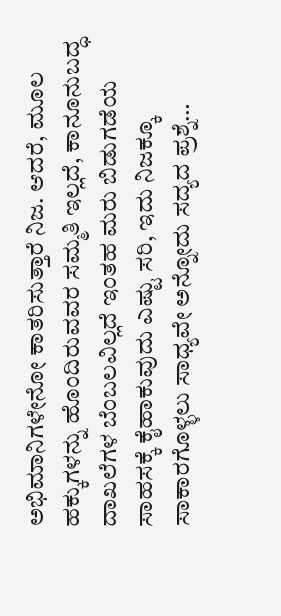ಅಭಿಮಾನಿಗಳೇನೋ ಕಾತರಿಸುತ್ತಾರೆ ನಿಜ. ಆದರೆ, ಮೂಲ ಹಕ್ಕುಗಳನ್ನು ಹೊಂದಿರುವವರ ಸಮ್ಮತಿ ಇಲ್ಲದೆ, ಕಾನೂನುಬದ್ಧ ದಾಖಲೆಗಳ ಬೆಂಬಲವಿಲ್ಲದೆ ಇಂತಹ ಮರು ಬಿಡುಗಡೆಯ ಸಾಹಸಕ್ಕೆ ಕೈಹಾಕುವುದು ಎಷ್ಟು ಸರಿ, ಇದು ನಿಜಕ್ಕೂ ಸಾಕಾರಗೊಳ್ಳಲು ಸಾಧ್ಯವೇ ಅನ್ನೋದು ಸದ್ಯದ ಪ್ರಶ್ನೆ…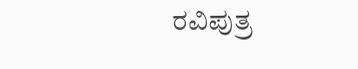ರವಿಪುತ್ರ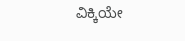ವಿಕ್ಕಿಯೇ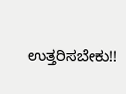ಉತ್ತರಿಸಬೇಕು!!